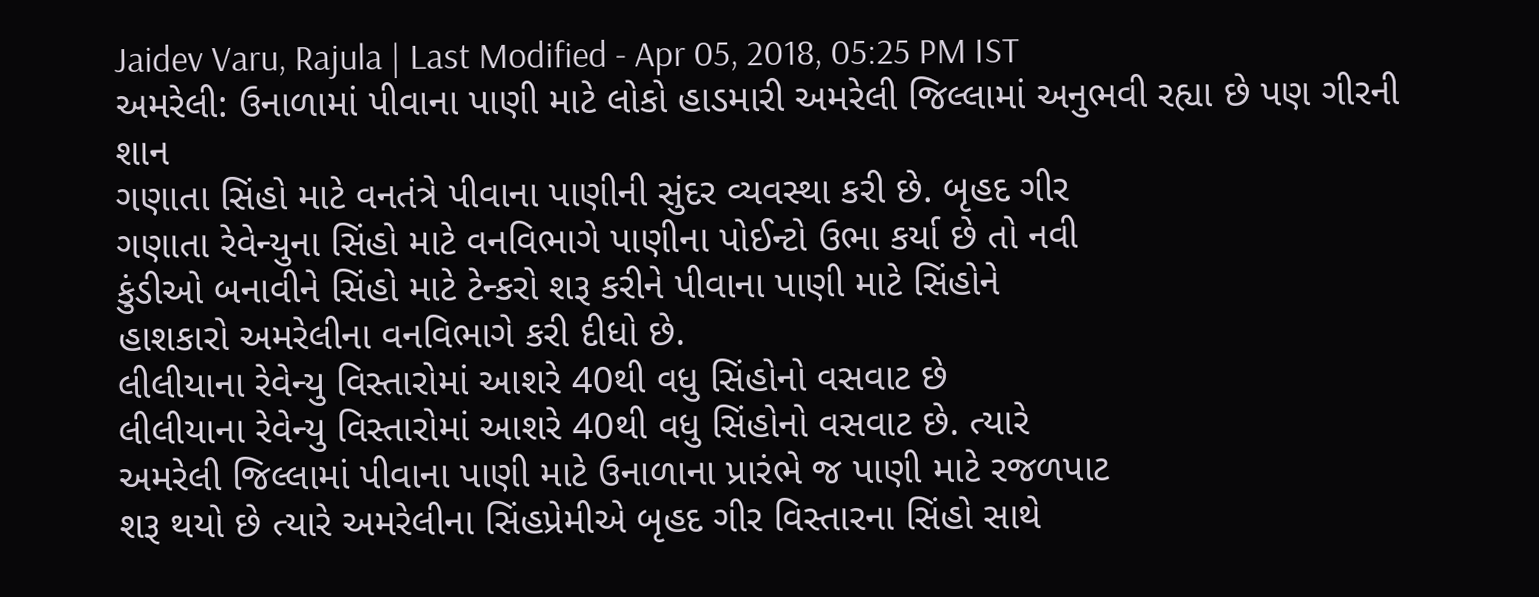Jaidev Varu, Rajula | Last Modified - Apr 05, 2018, 05:25 PM IST
અમરેલી: ઉનાળામાં પીવાના પાણી માટે લોકો હાડમારી અમરેલી જિલ્લામાં અનુભવી રહ્યા છે પણ ગીરની શાન
ગણાતા સિંહો માટે વનતંત્રે પીવાના પાણીની સુંદર વ્યવસ્થા કરી છે. બૃહદ ગીર
ગણાતા રેવેન્યુના સિંહો માટે વનવિભાગે પાણીના પોઈન્ટો ઉભા કર્યા છે તો નવી
કુંડીઓ બનાવીને સિંહો માટે ટેન્કરો શરૂ કરીને પીવાના પાણી માટે સિંહોને
હાશકારો અમરેલીના વનવિભાગે કરી દીધો છે.
લીલીયાના રેવેન્યુ વિસ્તારોમાં આશરે 40થી વધુ સિંહોનો વસવાટ છે
લીલીયાના રેવેન્યુ વિસ્તારોમાં આશરે 40થી વધુ સિંહોનો વસવાટ છે. ત્યારે
અમરેલી જિલ્લામાં પીવાના પાણી માટે ઉનાળાના પ્રારંભે જ પાણી માટે રજળપાટ
શરૂ થયો છે ત્યારે અમરેલીના સિંહપ્રેમીએ બૃહદ ગીર વિસ્તારના સિંહો સાથે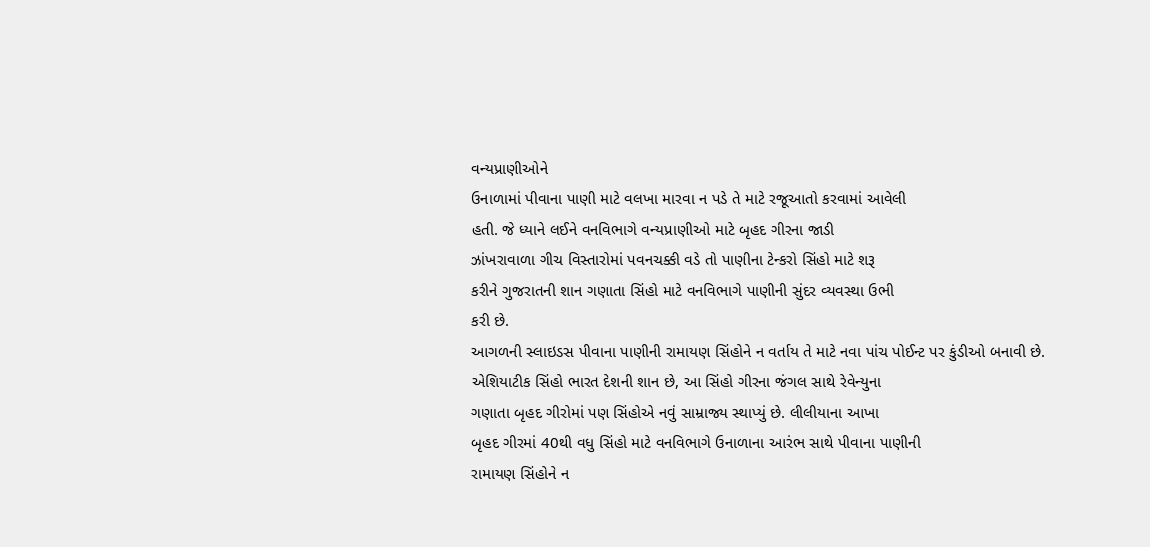વન્યપ્રાણીઓને
ઉનાળામાં પીવાના પાણી માટે વલખા મારવા ન પડે તે માટે રજૂઆતો કરવામાં આવેલી
હતી. જે ધ્યાને લઈને વનવિભાગે વન્યપ્રાણીઓ માટે બૃહદ ગીરના જાડી
ઝાંખરાવાળા ગીચ વિસ્તારોમાં પવનચક્કી વડે તો પાણીના ટેન્કરો સિંહો માટે શરૂ
કરીને ગુજરાતની શાન ગણાતા સિંહો માટે વનવિભાગે પાણીની સુંદર વ્યવસ્થા ઉભી
કરી છે.
આગળની સ્લાઇડસ પીવાના પાણીની રામાયણ સિંહોને ન વર્તાય તે માટે નવા પાંચ પોઈન્ટ પર કુંડીઓ બનાવી છે.
એશિયાટીક સિંહો ભારત દેશની શાન છે, આ સિંહો ગીરના જંગલ સાથે રેવેન્યુના
ગણાતા બૃહદ ગીરોમાં પણ સિંહોએ નવું સામ્રાજ્ય સ્થાપ્યું છે. લીલીયાના આખા
બૃહદ ગીરમાં 40થી વધુ સિંહો માટે વનવિભાગે ઉનાળાના આરંભ સાથે પીવાના પાણીની
રામાયણ સિંહોને ન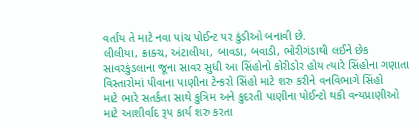વર્તાય તે માટે નવા પાંચ પોઈન્ટ પર કુંડીઓ બનાવી છે.
લીલીયા, ક્રાક્ચ, અંટાલીયા, બાવડા, બવાડી, ભોરીગંડાથી લઈને છેક
સાવરકુંડલાના જૂના સાવર સુધી આ સિંહોનો કોરીડોર હોય ત્યારે સિંહોના ગણાતા
વિસ્તારોમાં પીવાના પાણીના ટેન્કરો સિંહો માટે શરુ કરીને વનવિભાગે સિંહો
માટે ભારે સતર્કતા સાથે કુત્રિમ અને કુદરતી પાણીના પોઈન્ટો થકી વન્યપ્રાણીઓ
માટે આશીર્વાદ રૂપ કાર્ય શરુ કરતા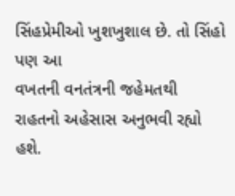સિંહપ્રેમીઓ ખુશખુશાલ છે. તો સિંહો પણ આ
વખતની વનતંત્રની જહેમતથી રાહતનો અહેસાસ અનુભવી રહ્યો હશે.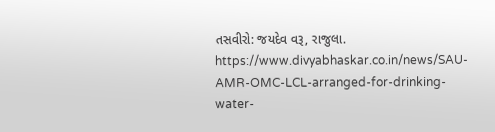તસવીરો: જયદેવ વરૂ, રાજુલા.
https://www.divyabhaskar.co.in/news/SAU-AMR-OMC-LCL-arranged-for-drinking-water-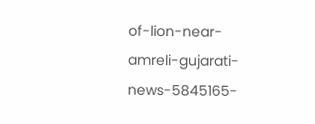of-lion-near-amreli-gujarati-news-5845165-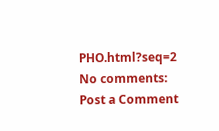PHO.html?seq=2
No comments:
Post a Comment